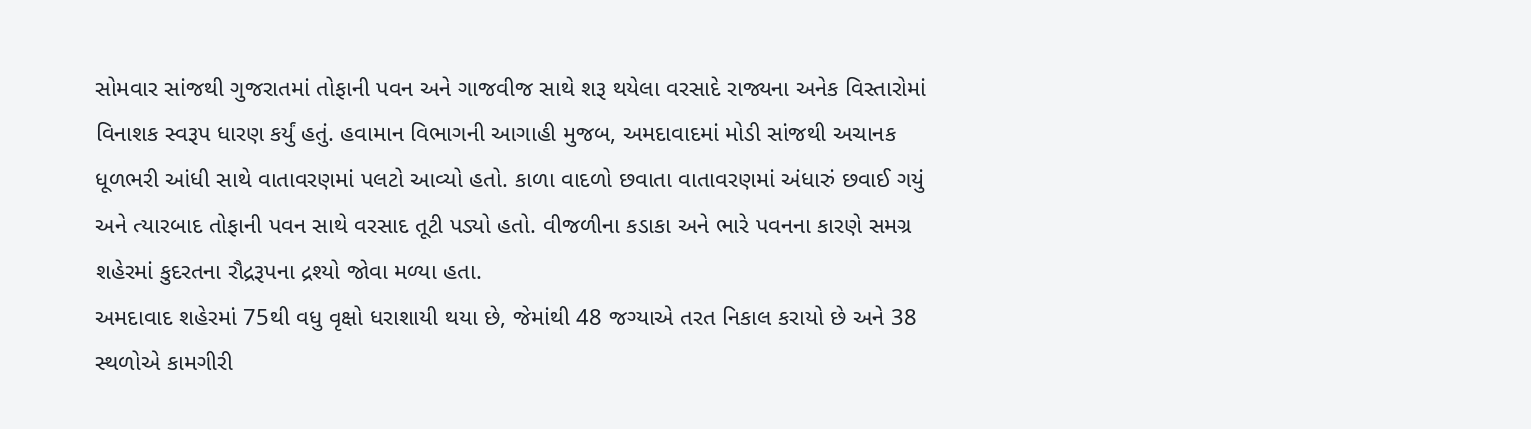સોમવાર સાંજથી ગુજરાતમાં તોફાની પવન અને ગાજવીજ સાથે શરૂ થયેલા વરસાદે રાજ્યના અનેક વિસ્તારોમાં વિનાશક સ્વરૂપ ધારણ કર્યું હતું. હવામાન વિભાગની આગાહી મુજબ, અમદાવાદમાં મોડી સાંજથી અચાનક ધૂળભરી આંધી સાથે વાતાવરણમાં પલટો આવ્યો હતો. કાળા વાદળો છવાતા વાતાવરણમાં અંધારું છવાઈ ગયું અને ત્યારબાદ તોફાની પવન સાથે વરસાદ તૂટી પડ્યો હતો. વીજળીના કડાકા અને ભારે પવનના કારણે સમગ્ર શહેરમાં કુદરતના રૌદ્રરૂપના દ્રશ્યો જોવા મળ્યા હતા.
અમદાવાદ શહેરમાં 75થી વધુ વૃક્ષો ધરાશાયી થયા છે, જેમાંથી 48 જગ્યાએ તરત નિકાલ કરાયો છે અને 38 સ્થળોએ કામગીરી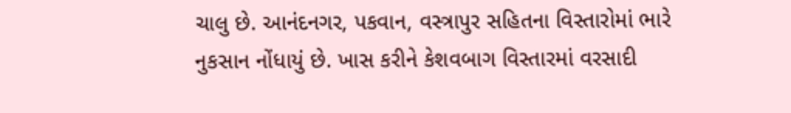ચાલુ છે. આનંદનગર, પકવાન, વસ્ત્રાપુર સહિતના વિસ્તારોમાં ભારે નુકસાન નોંધાયું છે. ખાસ કરીને કેશવબાગ વિસ્તારમાં વરસાદી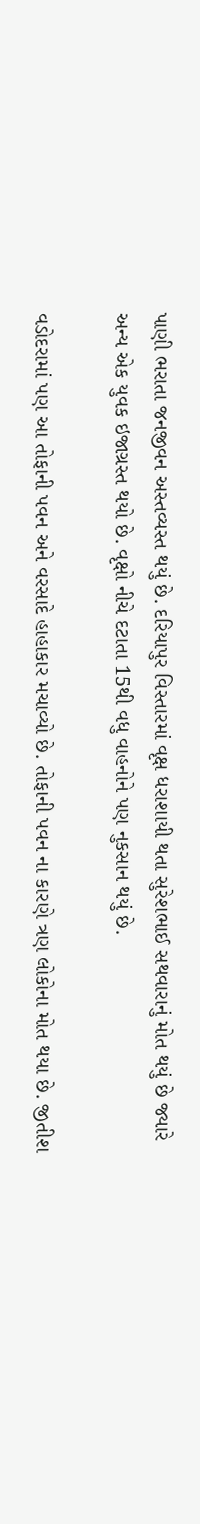પાણી ભરાતા જનજીવન અસ્તવ્યસ્ત થયું છે. દરિયાપુર વિસ્તારમાં વૃક્ષ ધરાશાયી થતા સુરેશભાઈ સથવારાનું મોત થયું છે જ્યારે અન્ય એક યુવક ઇજાગ્રસ્ત થયો છે. વૃક્ષો નીચે દટાતા 15થી વધુ વાહનોને પણ નુકસાન થયું છે.

વડોદરામાં પણ આ તોફાની પવન અને વરસાદે હાહાકાર મચાવ્યો છે. તોફાની પવન ના કારણે ત્રણ લોકોના મોત થયા છે. જીતીશ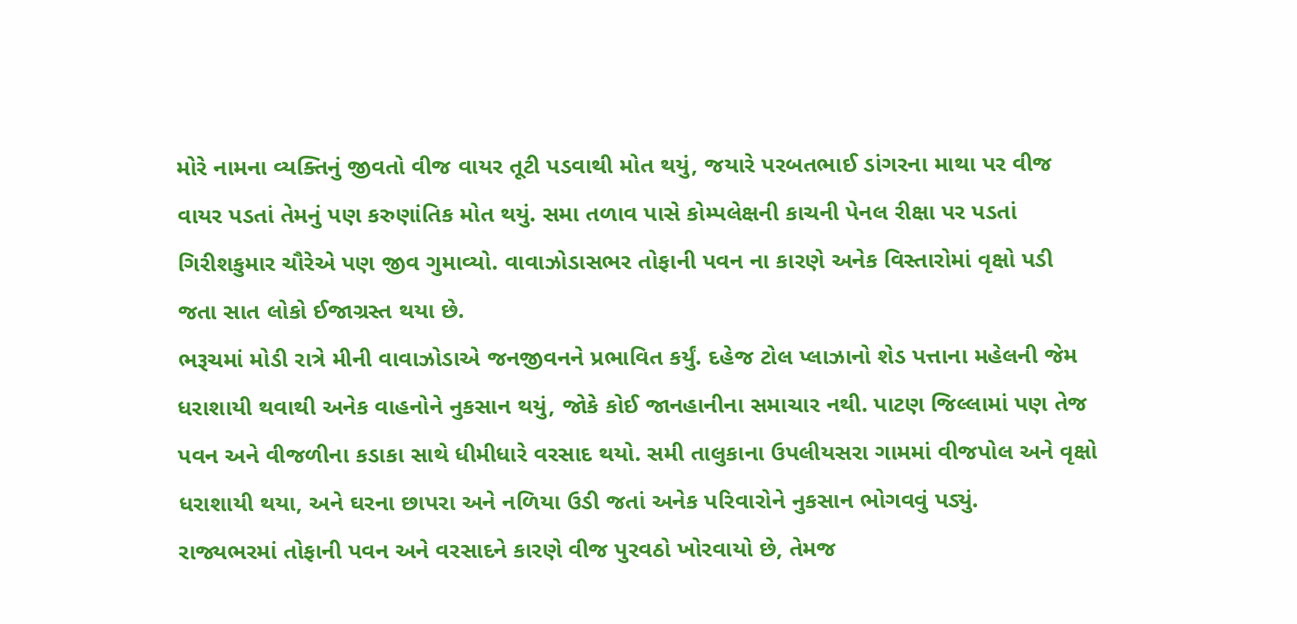મોરે નામના વ્યક્તિનું જીવતો વીજ વાયર તૂટી પડવાથી મોત થયું, જયારે પરબતભાઈ ડાંગરના માથા પર વીજ વાયર પડતાં તેમનું પણ કરુણાંતિક મોત થયું. સમા તળાવ પાસે કોમ્પલેક્ષની કાચની પેનલ રીક્ષા પર પડતાં ગિરીશકુમાર ચૌરેએ પણ જીવ ગુમાવ્યો. વાવાઝોડાસભર તોફાની પવન ના કારણે અનેક વિસ્તારોમાં વૃક્ષો પડી જતા સાત લોકો ઈજાગ્રસ્ત થયા છે.
ભરૂચમાં મોડી રાત્રે મીની વાવાઝોડાએ જનજીવનને પ્રભાવિત કર્યું. દહેજ ટોલ પ્લાઝાનો શેડ પત્તાના મહેલની જેમ ધરાશાયી થવાથી અનેક વાહનોને નુકસાન થયું, જોકે કોઈ જાનહાનીના સમાચાર નથી. પાટણ જિલ્લામાં પણ તેજ પવન અને વીજળીના કડાકા સાથે ધીમીધારે વરસાદ થયો. સમી તાલુકાના ઉપલીયસરા ગામમાં વીજપોલ અને વૃક્ષો ધરાશાયી થયા, અને ઘરના છાપરા અને નળિયા ઉડી જતાં અનેક પરિવારોને નુકસાન ભોગવવું પડ્યું.
રાજ્યભરમાં તોફાની પવન અને વરસાદને કારણે વીજ પુરવઠો ખોરવાયો છે, તેમજ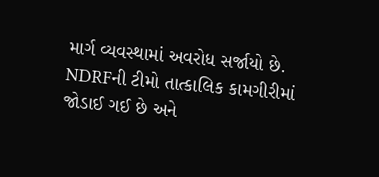માર્ગ વ્યવસ્થામાં અવરોધ સર્જાયો છે. NDRFની ટીમો તાત્કાલિક કામગીરીમાં જોડાઈ ગઈ છે અને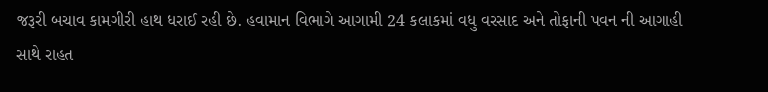જરૂરી બચાવ કામગીરી હાથ ધરાઈ રહી છે. હવામાન વિભાગે આગામી 24 કલાકમાં વધુ વરસાદ અને તોફાની પવન ની આગાહી સાથે રાહત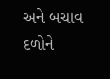અને બચાવ દળોને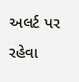અલર્ટ પર રહેવા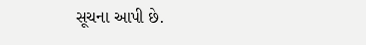સૂચના આપી છે.